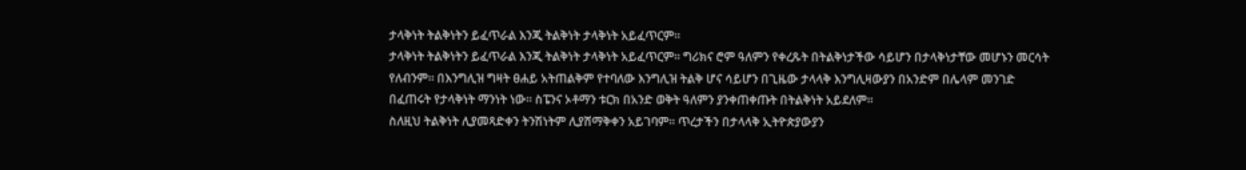ታላቅነት ትልቅነትን ይፈጥራል እንጂ ትልቅነት ታላቅነት አይፈጥርም።
ታላቅነት ትልቅነትን ይፈጥራል እንጂ ትልቅነት ታላቅነት አይፈጥርም። ግሪክና ሮም ዓለምን የቀረጹት በትልቅነታችው ሳይሆን በታላቅነታቸው መሆኑን መርሳት የለብንም። በእንግሊዝ ግዛት ፀሐይ አትጠልቅም የተባለው እንግሊዝ ትልቅ ሆና ሳይሆን በጊዜው ታላላቅ እንግሊዛውያን በአንድም በሌላም መንገድ በፈጠሩት የታላቅነት ማንነት ነው። ስፔንና ኦቶማን ቱርክ በአንድ ወቅት ዓለምን ያንቀጠቀጡት በትልቅነት አይደለም።
ስለዚህ ትልቅነት ሊያመጻድቀን ትንሽነትም ሊያሸማቅቀን አይገባም። ጥረታችን በታላላቅ ኢትዮጵያውያን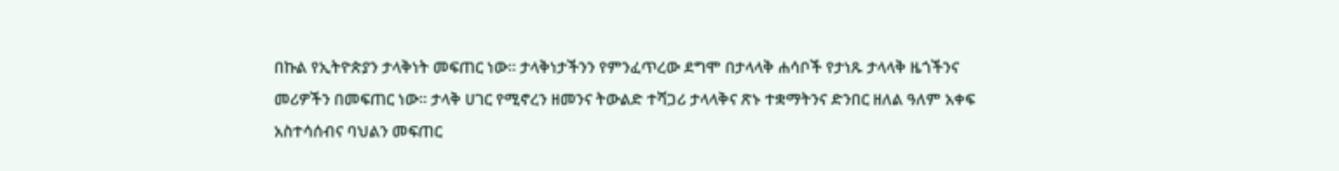በኩል የኢትዮጵያን ታላቅነት መፍጠር ነው። ታላቅነታችንን የምንፈጥረው ደግሞ በታላላቅ ሐሳቦች የታነጹ ታላላቅ ዜጎችንና መሪዎችን በመፍጠር ነው። ታላቅ ሀገር የሚኖረን ዘመንና ትውልድ ተሻጋሪ ታላላቅና ጽኑ ተቋማትንና ድንበር ዘለል ዓለም አቀፍ አስተሳሰብና ባህልን መፍጠር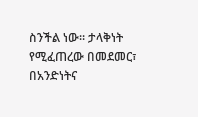ስንችል ነው። ታላቅነት የሚፈጠረው በመደመር፣ በአንድነትና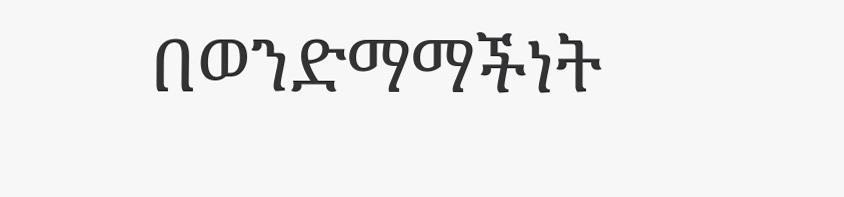በወንድማማችነት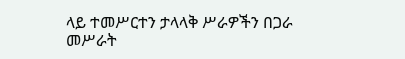ላይ ተመሥርተን ታላላቅ ሥራዎችን በጋራ መሥራት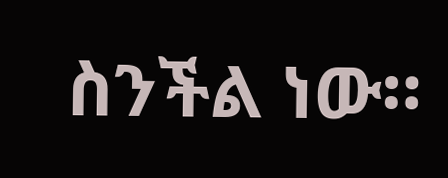ስንችል ነው።